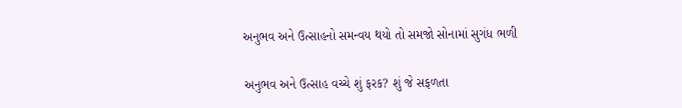અનુભવ અને ઉત્સાહનો સમન્વય થયો તો સમજો સોનામાં સુગંધ ભળી

અનુભવ અને ઉત્સાહ વચ્ચે શું ફરક? શું જે સફળતા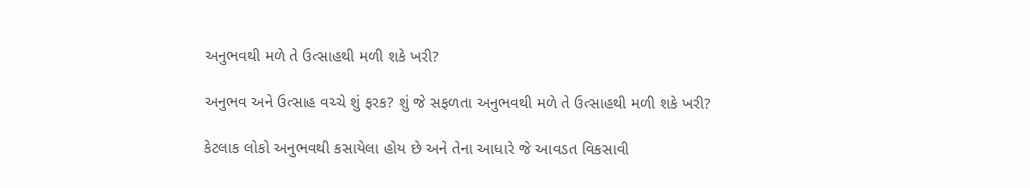અનુભવથી મળે તે ઉત્સાહથી મળી શકે ખરી?

અનુભવ અને ઉત્સાહ વચ્ચે શું ફરક? શું જે સફળતા અનુભવથી મળે તે ઉત્સાહથી મળી શકે ખરી?

કેટલાક લોકો અનુભવથી કસાયેલા હોય છે અને તેના આધારે જે આવડત વિકસાવી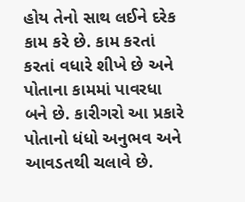હોય તેનો સાથ લઈને દરેક કામ કરે છે. કામ કરતાં કરતાં વધારે શીખે છે અને પોતાના કામમાં પાવરધા બને છે. કારીગરો આ પ્રકારે પોતાનો ધંધો અનુભવ અને આવડતથી ચલાવે છે.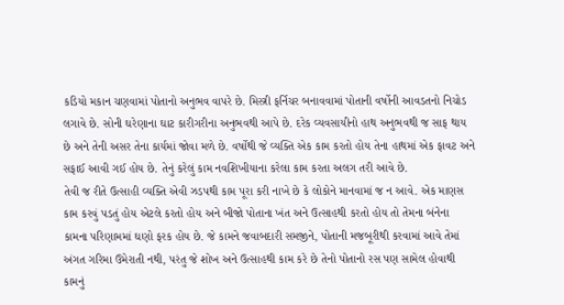કડિયો મકાન ચણવામાં પોતાનો અનુભવ વાપરે છે. મિસ્ત્રી ફર્નિચર બનાવવામાં પોતાની વર્ષોની આવડતનો નિચોડ લગાવે છે. સોની ઘરેણાના ઘાટ કારીગરીના અનુભવથી આપે છે. દરેક વ્યવસાયીનો હાથ અનુભવથી જ સાફ થાય છે અને તેની અસર તેના કાર્યમાં જોવા મળે છે. વર્ષોથી જે વ્યક્તિ એક કામ કરતો હોય તેના હાથમાં એક ફાવટ અને સફાઈ આવી ગઈ હોય છે. તેનું કરેલું કામ નવશિખીયાના કરેલા કામ કરતા અલગ તરી આવે છે.
તેવી જ રીતે ઉત્સાહી વ્યક્તિ એવી ઝડપથી કામ પૂરા કરી નાખે છે કે લોકોને માનવામાં જ ન આવે. એક માણસ કામ કરવું પડતું હોય એટલે કરતો હોય અને બીજો પોતાના ખંત અને ઉત્સાહથી કરતો હોય તો તેમના બંનેના કામના પરિણામમાં ઘણો ફરક હોય છે. જે કામને જવાબદારી સમજીને, પોતાની મજબૂરીથી કરવામાં આવે તેમાં અંગત ગરિમા ઉમેરાતી નથી, પરંતુ જે શોખ અને ઉત્સાહથી કામ કરે છે તેનો પોતાનો રસ પણ સામેલ હોવાથી કામનું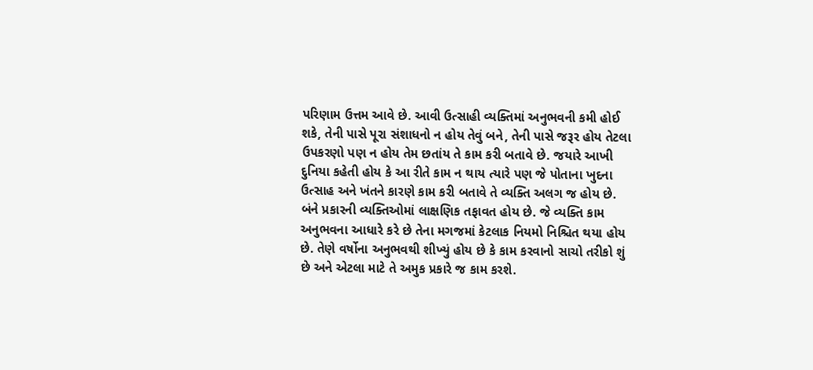પરિણામ ઉત્તમ આવે છે. આવી ઉત્સાહી વ્યક્તિમાં અનુભવની કમી હોઈ શકે, તેની પાસે પૂરા સંશાધનો ન હોય તેવું બને, તેની પાસે જરૂર હોય તેટલા ઉપકરણો પણ ન હોય તેમ છતાંય તે કામ કરી બતાવે છે. જયારે આખી દુનિયા કહેતી હોય કે આ રીતે કામ ન થાય ત્યારે પણ જે પોતાના ખુદના ઉત્સાહ અને ખંતને કારણે કામ કરી બતાવે તે વ્યક્તિ અલગ જ હોય છે.
બંને પ્રકારની વ્યક્તિઓમાં લાક્ષણિક તફાવત હોય છે. જે વ્યક્તિ કામ અનુભવના આધારે કરે છે તેના મગજમાં કેટલાક નિયમો નિશ્ચિત થયા હોય છે. તેણે વર્ષોના અનુભવથી શીખ્યું હોય છે કે કામ કરવાનો સાચો તરીકો શું છે અને એટલા માટે તે અમુક પ્રકારે જ કામ કરશે.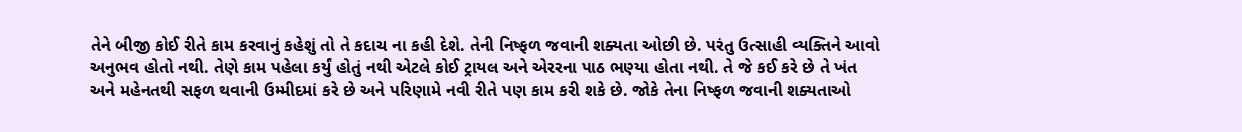તેને બીજી કોઈ રીતે કામ કરવાનું કહેશું તો તે કદાચ ના કહી દેશે. તેની નિષ્ફળ જવાની શક્યતા ઓછી છે. પરંતુ ઉત્સાહી વ્યક્તિને આવો અનુભવ હોતો નથી. તેણે કામ પહેલા કર્યું હોતું નથી એટલે કોઈ ટ્રાયલ અને એરરના પાઠ ભણ્યા હોતા નથી. તે જે કઈ કરે છે તે ખંત અને મહેનતથી સફળ થવાની ઉમ્મીદમાં કરે છે અને પરિણામે નવી રીતે પણ કામ કરી શકે છે. જોકે તેના નિષ્ફળ જવાની શક્યતાઓ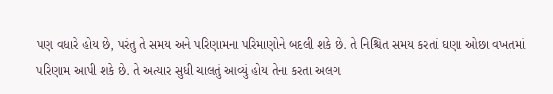પણ વધારે હોય છે, પરંતુ તે સમય અને પરિણામના પરિમાણોને બદલી શકે છે. તે નિશ્ચિત સમય કરતાં ઘણા ઓછા વખતમાં પરિણામ આપી શકે છે. તે અત્યાર સુધી ચાલતું આવ્યું હોય તેના કરતા અલગ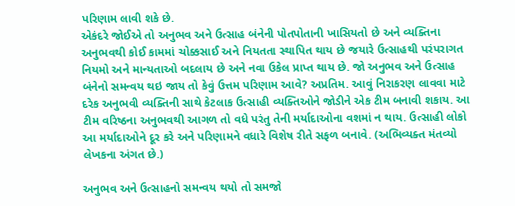પરિણામ લાવી શકે છે.
એકંદરે જોઈએ તો અનુભવ અને ઉત્સાહ બંનેની પોતપોતાની ખાસિયતો છે અને વ્યક્તિના અનુભવથી કોઈ કામમાં ચોક્કસાઈ અને નિયતતા સ્થાપિત થાય છે જયારે ઉત્સાહથી પરંપરાગત નિયમો અને માન્યતાઓ બદલાય છે અને નવા ઉકેલ પ્રાપ્ત થાય છે. જો અનુભવ અને ઉત્સાહ બંનેનો સમન્વય થઇ જાય તો કેવું ઉત્તમ પરિણામ આવે? અપ્રતિમ. આવું નિરાકરણ લાવવા માટે દરેક અનુભવી વ્યક્તિની સાથે કેટલાક ઉત્સાહી વ્યક્તિઓને જોડીને એક ટીમ બનાવી શકાય. આ ટીમ વરિષ્ઠના અનુભવથી આગળ તો વધે પરંતુ તેની મર્યાદાઓના વશમાં ન થાય. ઉત્સાહી લોકો આ મર્યાદાઓને દૂર કરે અને પરિણામને વધારે વિશેષ રીતે સફળ બનાવે. (અભિવ્યક્ત મંતવ્યો લેખકના અંગત છે.)

અનુભવ અને ઉત્સાહનો સમન્વય થયો તો સમજો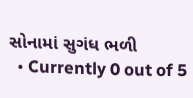સોનામાં સુગંધ ભળી
  • Currently 0 out of 5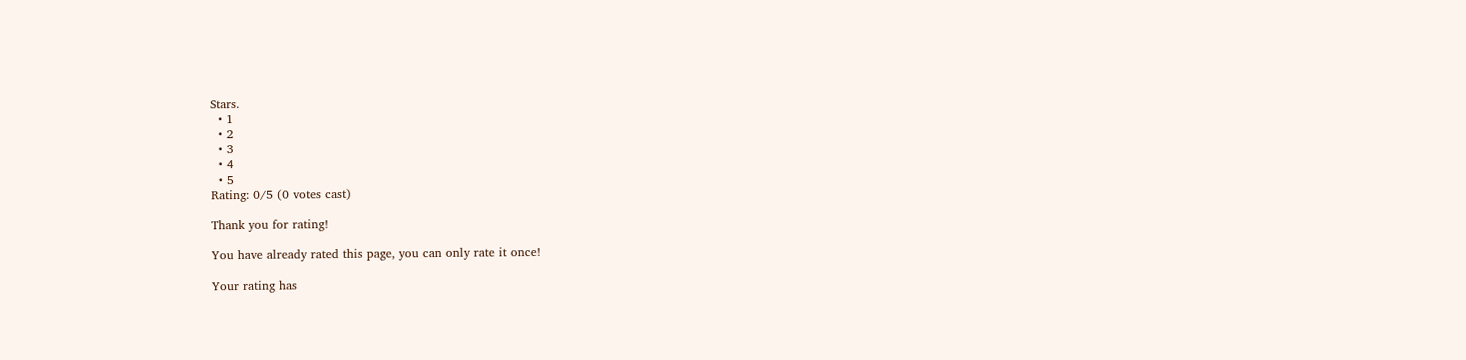Stars.
  • 1
  • 2
  • 3
  • 4
  • 5
Rating: 0/5 (0 votes cast)

Thank you for rating!

You have already rated this page, you can only rate it once!

Your rating has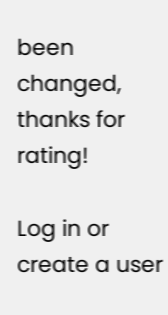been changed, thanks for rating!

Log in or create a user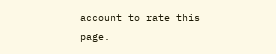account to rate this page.